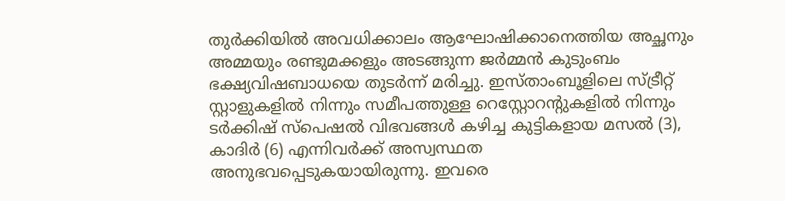തുർക്കിയിൽ അവധിക്കാലം ആഘോഷിക്കാനെത്തിയ അച്ഛനും അമ്മയും രണ്ടുമക്കളും അടങ്ങുന്ന ജർമ്മൻ കുടുംബം ഭക്ഷ്യവിഷബാധയെ തുടർന്ന് മരിച്ചു. ഇസ്താംബൂളിലെ സ്ട്രീറ്റ് സ്റ്റാളുകളിൽ നിന്നും സമീപത്തുള്ള റെസ്റ്റോറന്റുകളിൽ നിന്നും ടർക്കിഷ് സ്പെഷൽ വിഭവങ്ങൾ കഴിച്ച കുട്ടികളായ മസൽ (3), കാദിർ (6) എന്നിവർക്ക് അസ്വസ്ഥത അനുഭവപ്പെടുകയായിരുന്നു. ഇവരെ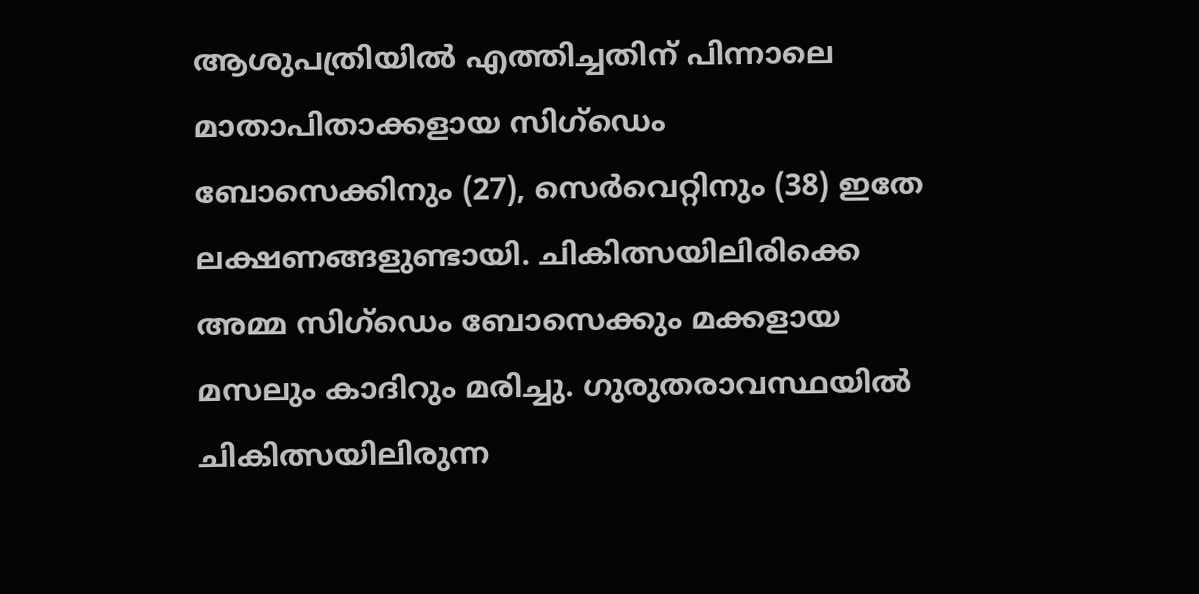ആശുപത്രിയിൽ എത്തിച്ചതിന് പിന്നാലെ മാതാപിതാക്കളായ സിഗ്ഡെം ബോസെക്കിനും (27), സെർവെറ്റിനും (38) ഇതേ ലക്ഷണങ്ങളുണ്ടായി. ചികിത്സയിലിരിക്കെ അമ്മ സിഗ്ഡെം ബോസെക്കും മക്കളായ മസലും കാദിറും മരിച്ചു. ഗുരുതരാവസ്ഥയിൽ ചികിത്സയിലിരുന്ന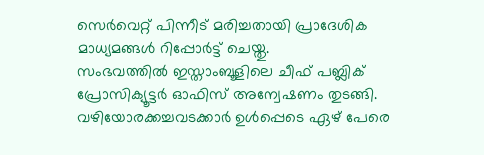സെർവെറ്റ് പിന്നീട് മരിച്ചതായി പ്രാദേശിക മാധ്യമങ്ങൾ റിപ്പോർട്ട് ചെയ്തു.
സംഭവത്തിൽ ഇസ്താംബൂളിലെ ചീഫ് പബ്ലിക് പ്രോസിക്യൂട്ടർ ഓഫിസ് അന്വേഷണം തുടങ്ങി. വഴിയോരക്കച്ചവടക്കാർ ഉൾപ്പെടെ ഏഴ് പേരെ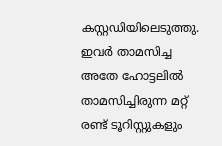കസ്റ്റഡിയിലെടുത്തു. ഇവർ താമസിച്ച അതേ ഹോട്ടലിൽ താമസിച്ചിരുന്ന മറ്റ് രണ്ട് ടൂറിസ്റ്റുകളും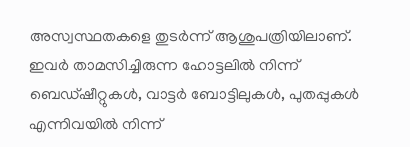അസ്വസ്ഥതകളെ തുടർന്ന് ആശുപത്രിയിലാണ്. ഇവർ താമസിച്ചിരുന്ന ഹോട്ടലിൽ നിന്ന് ബെഡ്ഷീറ്റുകൾ, വാട്ടർ ബോട്ടിലുകൾ, പുതപ്പുകൾ എന്നിവയിൽ നിന്ന്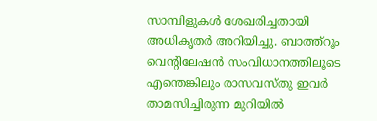സാമ്പിളുകൾ ശേഖരിച്ചതായി അധികൃതർ അറിയിച്ചു. ബാത്ത്റൂം വെന്റിലേഷൻ സംവിധാനത്തിലൂടെ എന്തെങ്കിലും രാസവസ്തു ഇവർ താമസിച്ചിരുന്ന മുറിയിൽ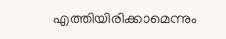എത്തിയിരിക്കാമെന്നും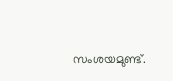സംശയമുണ്ട്.